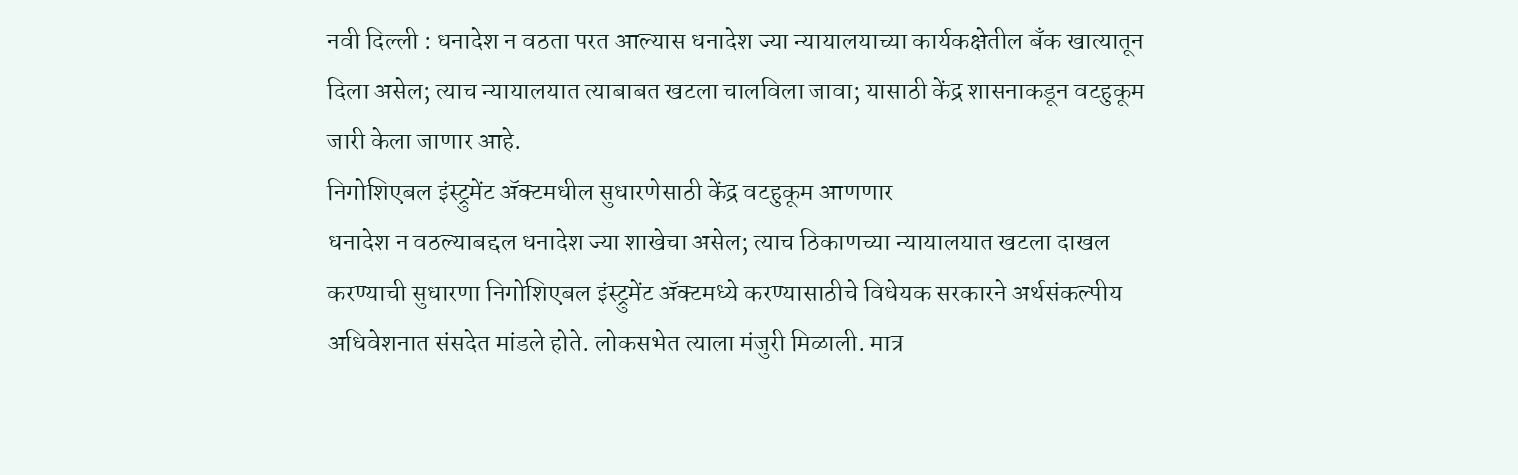नवी दिल्ली : धनादेश न वठता परत आल्यास धनादेश ज्या न्यायालयाच्या कार्यकक्षेतील बॅंक खात्यातून दिला असेल; त्याच न्यायालयात त्याबाबत खटला चालविला जावा; यासाठी केंद्र शासनाकडून वटहुकूम जारी केला जाणार आहे.
निगोशिएबल इंस्ट्रुमेंट ॲक्टमधील सुधारणेसाठी केंद्र वटहुकूम आणणार
धनादेश न वठल्याबद्दल धनादेश ज्या शाखेचा असेल; त्याच ठिकाणच्या न्यायालयात खटला दाखल करण्याची सुधारणा निगोशिएबल इंस्ट्रुमेंट ॲक्टमध्ये करण्यासाठीचे विधेयक सरकारने अर्थसंकल्पीय अधिवेशनात संसदेत मांडले होते. लोकसभेत त्याला मंजुरी मिळाली. मात्र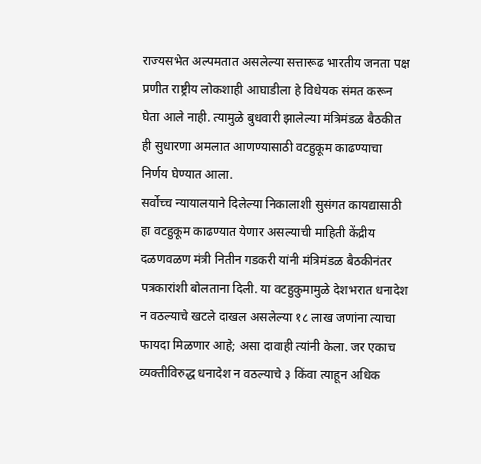राज्यसभेत अल्पमतात असलेल्या सत्तारूढ भारतीय जनता पक्ष प्रणीत राष्ट्रीय लोकशाही आघाडीला हे विधेयक संमत करून घेता आले नाही. त्यामुळे बुधवारी झालेल्या मंत्रिमंडळ बैठकीत ही सुधारणा अमलात आणण्यासाठी वटहुकूम काढण्याचा निर्णय घेण्यात आला.
सर्वोच्च न्यायालयाने दिलेल्या निकालाशी सुसंगत कायद्यासाठी हा वटहुकूम काढण्यात येणार असल्याची माहिती केंद्रीय दळणवळण मंत्री नितीन गडकरी यांनी मंत्रिमंडळ बैठकीनंतर पत्रकारांशी बोलताना दिली. या वटहुकुमामुळे देशभरात धनादेश न वठल्याचे खटले दाखल असलेल्या १८ लाख जणांना त्याचा फायदा मिळणार आहे; असा दावाही त्यांनी केला. जर एकाच व्यक्तीविरुद्ध धनादेश न वठल्याचे ३ किंवा त्याहून अधिक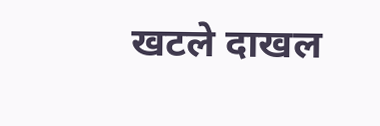खटले दाखल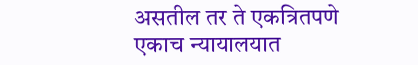असतील तर ते एकत्रितपणे एकाच न्यायालयात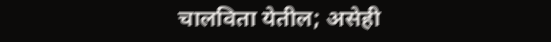चालविता येतील; असेही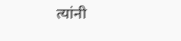त्यांनी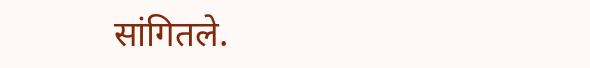सांगितले.